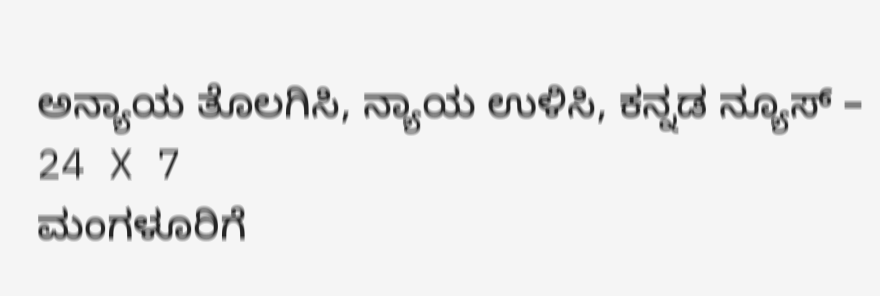ಅನ್ಯಾಯ ತೊಲಗಿಸಿ, ನ್ಯಾಯ ಉಳಿಸಿ, ಕನ್ನಡ ನ್ಯೂಸ್ – 24 X 7
ಮಂಗಳೂರಿಗೆ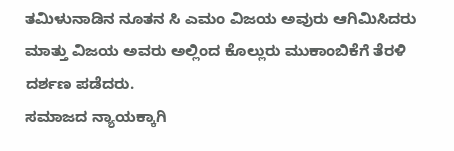ತಮಿಳುನಾಡಿನ ನೂತನ ಸಿ ಎಮಂ ವಿಜಯ ಅವುರು ಆಗಿಮಿಸಿದರು ಮಾತ್ತು ವಿಜಯ ಅವರು ಅಲ್ಲಿಂದ ಕೊಲ್ಲುರು ಮುಕಾಂಬಿಕೆಗೆ ತೆರಳಿ ದರ್ಶಣ ಪಡೆದರು.
ಸಮಾಜದ ನ್ಯಾಯಕ್ಕಾಗಿ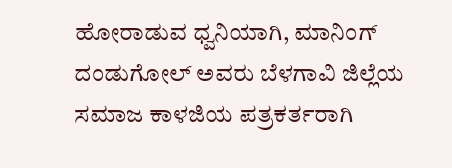ಹೋರಾಡುವ ಧ್ವನಿಯಾಗಿ, ಮಾನಿಂಗ್ ದಂಡುಗೋಲ್ ಅವರು ಬೆಳಗಾವಿ ಜಿಲ್ಲೆಯ ಸಮಾಜ ಕಾಳಜಿಯ ಪತ್ರಕರ್ತರಾಗಿ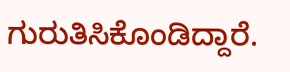ಗುರುತಿಸಿಕೊಂಡಿದ್ದಾರೆ.